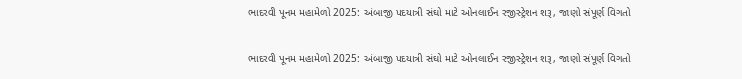ભાદરવી પૂનમ મહામેળો 2025: અંબાજી પદયાત્રી સંઘો માટે ઓનલાઈન રજીસ્ટ્રેશન શરૂ, જાણો સંપૂર્ણ વિગતો

ભાદરવી પૂનમ મહામેળો 2025: અંબાજી પદયાત્રી સંઘો માટે ઓનલાઈન રજીસ્ટ્રેશન શરૂ, જાણો સંપૂર્ણ વિગતો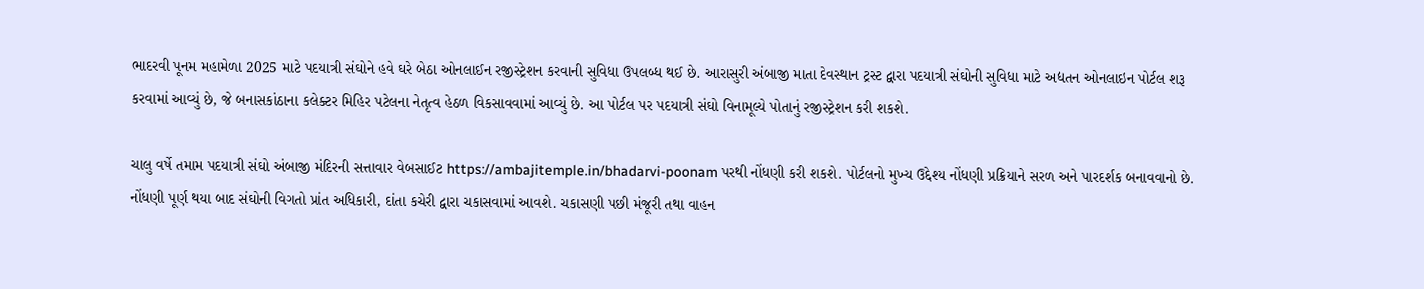ભાદરવી પૂનમ મહામેળા 2025 માટે પદયાત્રી સંઘોને હવે ઘરે બેઠા ઓનલાઈન રજીસ્ટ્રેશન કરવાની સુવિધા ઉપલબ્ધ થઈ છે. આરાસુરી અંબાજી માતા દેવસ્થાન ટ્રસ્ટ દ્વારા પદયાત્રી સંઘોની સુવિધા માટે અદ્યતન ઓનલાઇન પોર્ટલ શરૂ કરવામાં આવ્યું છે, જે બનાસકાંઠાના કલેક્ટર મિહિર પટેલના નેતૃત્વ હેઠળ વિકસાવવામાં આવ્યું છે. આ પોર્ટલ પર પદયાત્રી સંઘો વિનામૂલ્યે પોતાનું રજીસ્ટ્રેશન કરી શકશે.

ચાલુ વર્ષે તમામ પદયાત્રી સંઘો અંબાજી મંદિરની સત્તાવાર વેબસાઈટ https://ambajitemple.in/bhadarvi-poonam પરથી નોંધણી કરી શકશે. પોર્ટલનો મુખ્ય ઉદ્દેશ્ય નોંધણી પ્રક્રિયાને સરળ અને પારદર્શક બનાવવાનો છે. નોંધણી પૂર્ણ થયા બાદ સંઘોની વિગતો પ્રાંત અધિકારી, દાંતા કચેરી દ્વારા ચકાસવામાં આવશે. ચકાસણી પછી મંજૂરી તથા વાહન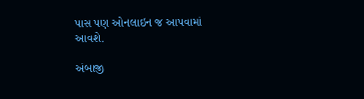પાસ પણ ઓનલાઇન જ આપવામાં આવશે.

અંબાજી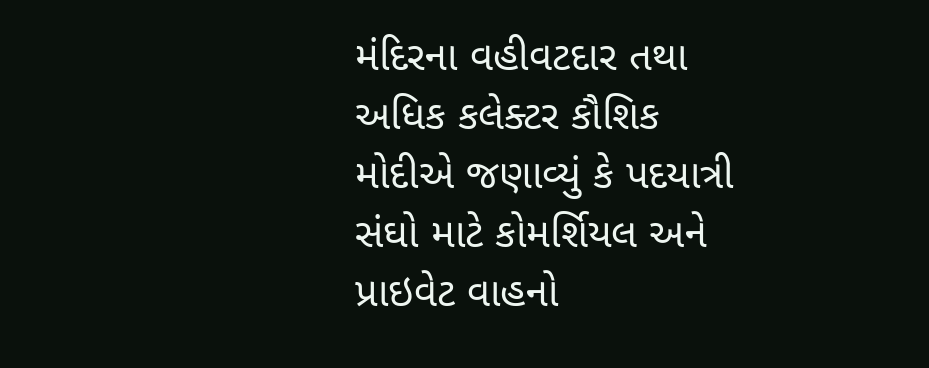મંદિરના વહીવટદાર તથા અધિક કલેક્ટર કૌશિક મોદીએ જણાવ્યું કે પદયાત્રી સંઘો માટે કોમર્શિયલ અને પ્રાઇવેટ વાહનો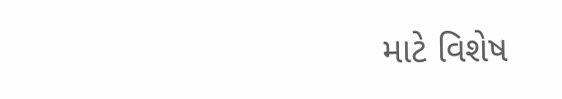માટે વિશેષ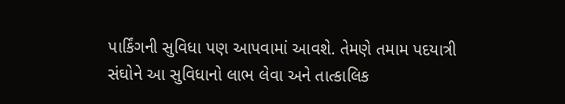પાર્કિંગની સુવિધા પણ આપવામાં આવશે. તેમણે તમામ પદયાત્રી સંઘોને આ સુવિધાનો લાભ લેવા અને તાત્કાલિક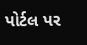પોર્ટલ પર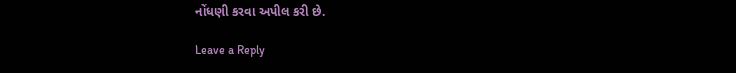નોંધણી કરવા અપીલ કરી છે.

Leave a Reply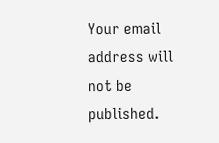Your email address will not be published.